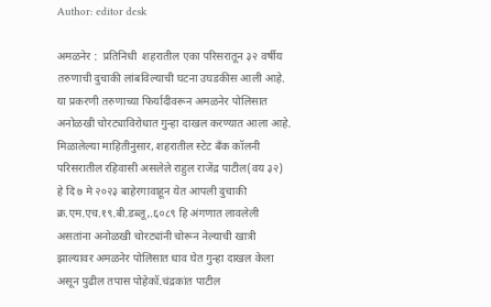Author: editor desk

अमळनेर :  प्रतिनिधी  शहरातील एका परिसरातून ३२ वर्षीय तरुणाची दुचाकी लांबविल्याची घटना उघडकीस आली आहे. या प्रकरणी तरुणाच्या फिर्यादीवरून अमळनेर पोलिसात अनोळखी चोरट्याविरोधात गुन्हा दाखल करण्यात आला आहे. मिळालेल्या माहितीनुसार, शहरातील स्टेट बँक कॉलनी परिसरातील रहिवासी असलेले राहुल राजेंद्र पाटील(वय ३२) हे दि ७ मे २०२३ बाहेरगावाहून येत आपली दुचाकी क्र.एम.एच.१९.बी.डब्लू,.६०८९ हि अंगणात लावलेली असतांना अनोळखी चोरट्यांनी चोरून नेल्याची खात्री झाल्यावर अमळनेर पोलिसात धाव घेत गुन्हा दाखल केला असून पुढील तपास पोहेकॉ.चंद्रकांत पाटील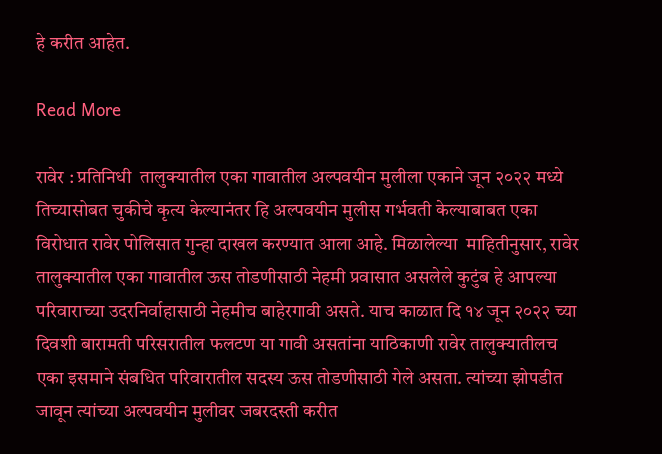हे करीत आहेत.

Read More

रावेर : प्रतिनिधी  तालुक्यातील एका गावातील अल्पवयीन मुलीला एकाने जून २०२२ मध्ये तिच्यासोबत चुकीचे कृत्य केल्यानंतर हि अल्पवयीन मुलीस गर्भवती केल्याबाबत एका विरोधात रावेर पोलिसात गुन्हा दाखल करण्यात आला आहे. मिळालेल्या  माहितीनुसार, रावेर तालुक्यातील एका गावातील ऊस तोडणीसाठी नेहमी प्रवासात असलेले कुटुंब हे आपल्या परिवाराच्या उदरनिर्वाहासाठी नेहमीच बाहेरगावी असते. याच काळात दि १४ जून २०२२ च्या दिवशी बारामती परिसरातील फलटण या गावी असतांना याठिकाणी रावेर तालुक्यातीलच एका इसमाने संबधित परिवारातील सदस्य ऊस तोडणीसाठी गेले असता. त्यांच्या झोपडीत जावून त्यांच्या अल्पवयीन मुलीवर जबरदस्ती करीत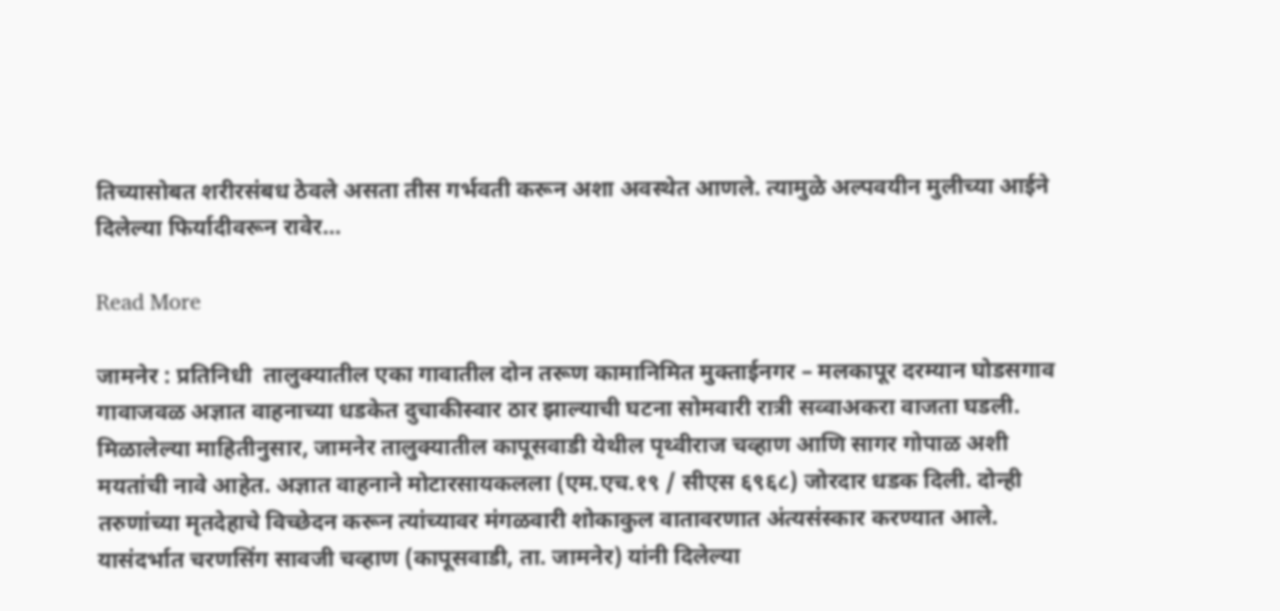तिच्यासोबत शरीरसंबध ठेवले असता तीस गर्भवती करून अशा अवस्थेत आणले. त्यामुळे अल्पवयीन मुलीच्या आईने दिलेल्या फिर्यादीवरून रावेर…

Read More

जामनेर : प्रतिनिधी  तालुक्यातील एका गावातील दोन तरूण कामानिमित मुक्ताईनगर – मलकापूर दरम्यान घोडसगाव गावाजवळ अज्ञात वाहनाच्या धडकेत दुचाकीस्वार ठार झाल्याची घटना सोमवारी रात्री सव्वाअकरा वाजता घडली. मिळालेल्या माहितीनुसार, जामनेर तालुक्यातील कापूसवाडी येथील पृथ्वीराज चव्हाण आणि सागर गोपाळ अशी मयतांची नावे आहेत. अज्ञात वाहनाने मोटारसायकलला (एम.एच.१९ / सीएस ६९६८) जोरदार धडक दिली. दोन्ही तरुणांच्या मृतदेहाचे विच्छेदन करून त्यांच्यावर मंगळवारी शोकाकुल वातावरणात अंत्यसंस्कार करण्यात आले. यासंदर्भात चरणसिंग सावजी चव्हाण (कापूसवाडी, ता. जामनेर) यांनी दिलेल्या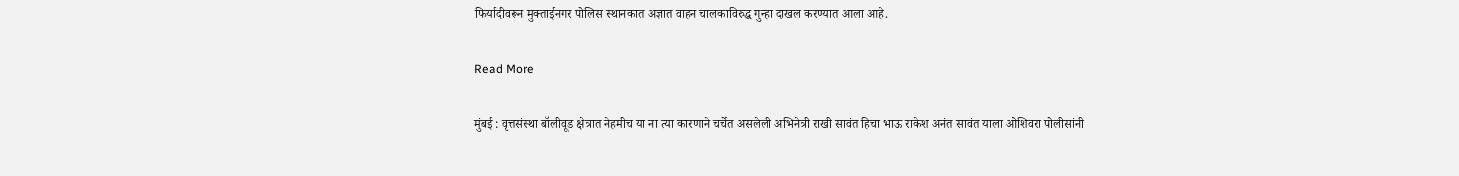फिर्यादीवरून मुक्ताईनगर पोलिस स्थानकात अज्ञात वाहन चालकाविरुद्ध गुन्हा दाखल करण्यात आला आहे.

Read More

मुंबई : वृत्तसंस्था बॉलीवूड क्षेत्रात नेहमीच या ना त्या कारणाने चर्चेत असलेली अभिनेत्री राखी सावंत हिचा भाऊ राकेश अनंत सावंत याला ओशिवरा पोलीसांनी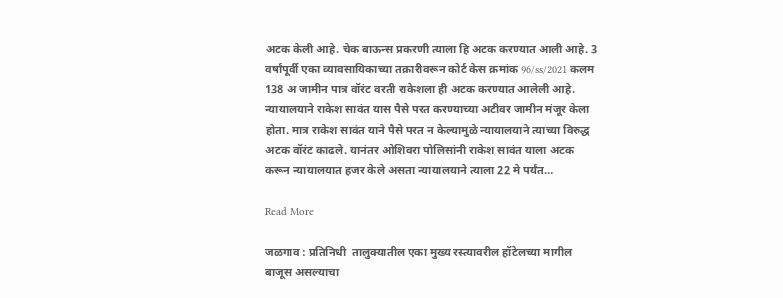अटक केली आहे. चेक बाऊन्स प्रकरणी त्याला हि अटक करण्यात आली आहे. 3 वर्षांपूर्वी एका व्यावसायिकाच्या तक्रारीवरून कोर्ट केस क्रमांक 96/ss/2021 कलम 138 अ जामीन पात्र वॉरंट वरती राकेशला ही अटक करण्यात आलेली आहे. न्यायालयाने राकेश सावंत यास पैसे परत करण्याच्या अटीवर जामीन मंजूर केला होता. मात्र राकेश सावंत याने पैसे परत न केल्यामुळे न्यायालयाने त्याच्या विरुद्ध अटक वॉरंट काढले. यानंतर ओशिवरा पोलिसांनी राकेश सावंत याला अटक करून न्यायालयात हजर केले असता न्यायालयाने त्याला 22 मे पर्यंत…

Read More

जळगाव : प्रतिनिधी  तालुक्यातील एका मुख्य रस्त्यावरील हॉटेलच्या मागील बाजूस असल्याचा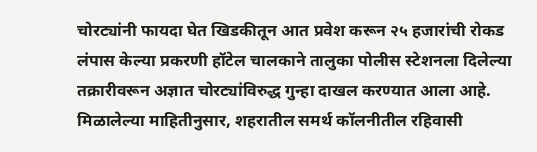चोरट्यांनी फायदा घेत खिडकीतून आत प्रवेश करून २५ हजारांची रोकड लंपास केल्या प्रकरणी हॉटेल चालकाने तालुका पोलीस स्टेशनला दिलेल्या तक्रारीवरून अज्ञात चोरट्यांविरुद्ध गुन्हा दाखल करण्यात आला आहे. मिळालेल्या माहितीनुसार, शहरातील समर्थ कॉलनीतील रहिवासी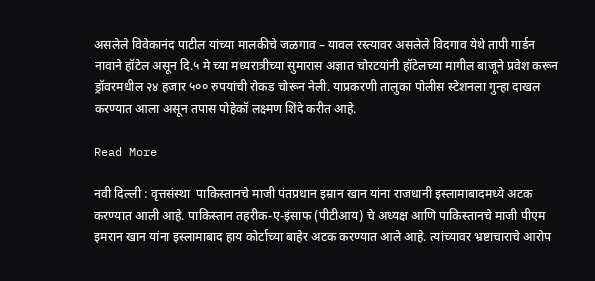असलेले विवेकानंद पाटील यांच्या मालकीचे जळगाव – यावल रस्त्यावर असलेले विदगाव येथे तापी गार्डन नावाने हॉटेल असून दि.५ मे च्या मध्यरात्रीच्या सुमारास अज्ञात चोरटयांनी हॉटेलच्या मागील बाजूने प्रवेश करून ड्रॉवरमधील २४ हजार ५०० रुपयांची रोकड चोरून नेली. याप्रकरणी तालुका पोलीस स्टेशनला गुन्हा दाखल करण्यात आला असून तपास पोहेकॉ लक्ष्मण शिंदे करीत आहे.

Read More

नवी दिल्ली : वृत्तसंस्था  पाकिस्तानचे माजी पंतप्रधान इम्रान खान यांना राजधानी इस्लामाबादमध्ये अटक करण्यात आली आहे. पाकिस्तान तहरीक-ए-इंसाफ (पीटीआय) चे अध्यक्ष आणि पाकिस्तानचे माजी पीएम इमरान खान यांना इस्लामाबाद हाय कोर्टाच्या बाहेर अटक करण्यात आले आहे. त्यांच्यावर भ्रष्टाचाराचे आरोप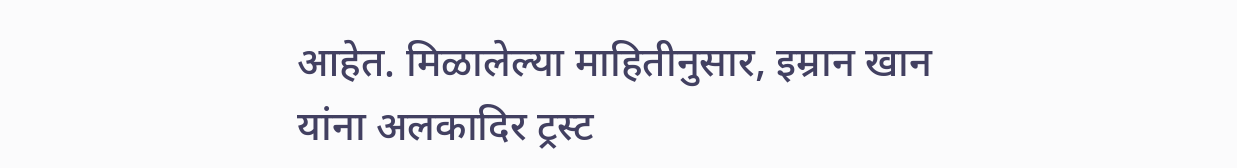आहेत. मिळालेल्या माहितीनुसार, इम्रान खान यांना अलकादिर ट्रस्ट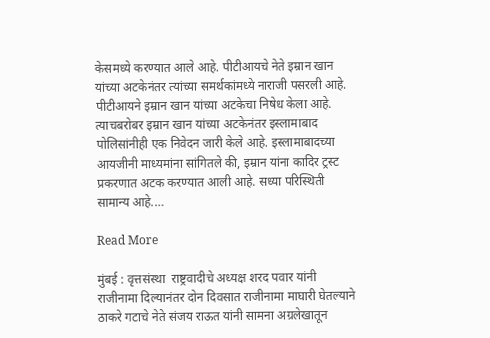केसमध्ये करण्यात आले आहे. पीटीआयचे नेते इम्रान खान यांच्या अटकेनंतर त्यांच्या समर्थकांमध्ये नाराजी पसरली आहे. पीटीआयने इम्रान खान यांच्या अटकेचा निषेध केला आहे. त्याचबरोबर इम्रान खान यांच्या अटकेनंतर इस्लामाबाद पोलिसांनीही एक निवेदन जारी केले आहे. इस्लामाबादच्या आयजीनी माध्यमांना सांगितले की, इम्रान यांना कादिर ट्रस्ट प्रकरणात अटक करण्यात आली आहे. सध्या परिस्थिती सामान्य आहे.…

Read More

मुंबई : वृत्तसंस्था  राष्ट्रवादीचे अध्यक्ष शरद पवार यांनी राजीनामा दिल्यानंतर दोन दिवसात राजीनामा माघारी घेतल्याने ठाकरे गटाचे नेते संजय राऊत यांनी सामना अग्रलेखातून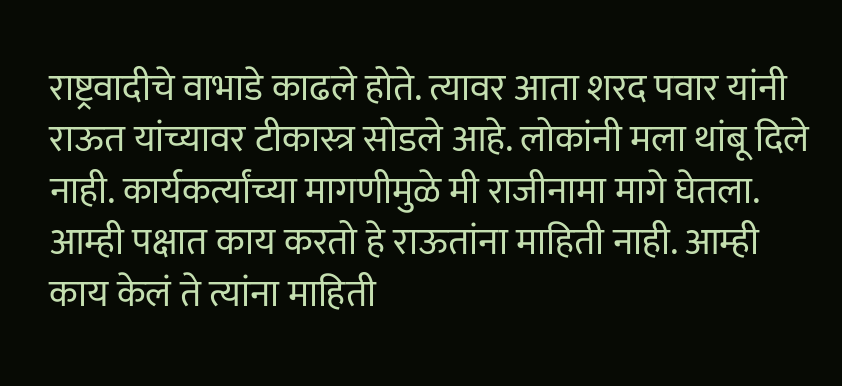राष्ट्रवादीचे वाभाडे काढले होते. त्यावर आता शरद पवार यांनी राऊत यांच्यावर टीकास्त्र सोडले आहे. लोकांनी मला थांबू दिले नाही. कार्यकर्त्यांच्या मागणीमुळे मी राजीनामा मागे घेतला. आम्ही पक्षात काय करतो हे राऊतांना माहिती नाही. आम्ही काय केलं ते त्यांना माहिती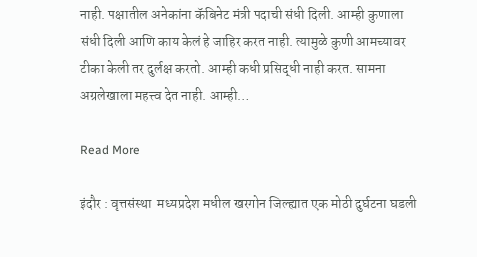नाही. पक्षातील अनेकांना कॅबिनेट मंत्री पदाची संधी दिली. आम्ही कुणाला संधी दिली आणि काय केलं हे जाहिर करत नाही. त्यामुळे कुणी आमच्यावर टीका केली तर दुर्लक्ष करतो. आम्ही कधी प्रसिद्धी नाही करत. सामना अग्रलेखाला महत्त्व देत नाही. आम्ही…

Read More

इंदौर : वृत्तसंस्था  मध्यप्रदेश मधील खरगोन जिल्ह्यात एक मोठी दुर्घटना घडली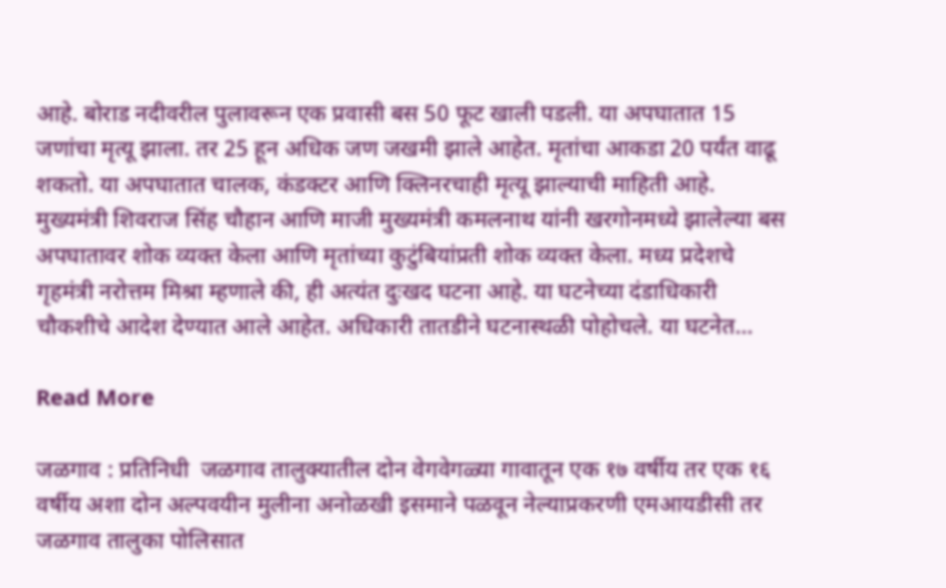आहे. बोराड नदीवरील पुलावरून एक प्रवासी बस 50 फूट खाली पडली. या अपघातात 15 जणांचा मृत्यू झाला. तर 25 हून अधिक जण जखमी झाले आहेत. मृतांचा आकडा 20 पर्यंत वाढू शकतो. या अपघातात चालक, कंडक्टर आणि क्लिनरचाही मृत्यू झाल्याची माहिती आहे. मुख्यमंत्री शिवराज सिंह चौहान आणि माजी मुख्यमंत्री कमलनाथ यांनी खरगोनमध्ये झालेल्या बस अपघातावर शोक व्यक्त केला आणि मृतांच्या कुटुंबियांप्रती शोक व्यक्त केला. मध्य प्रदेशचे गृहमंत्री नरोत्तम मिश्रा म्हणाले की, ही अत्यंत दुःखद घटना आहे. या घटनेच्या दंडाधिकारी चौकशीचे आदेश देण्यात आले आहेत. अधिकारी तातडीने घटनास्थळी पोहोचले. या घटनेत…

Read More

जळगाव : प्रतिनिधी  जळगाव तालुक्यातील दोन वेगवेगळ्या गावातून एक १७ वर्षीय तर एक १६ वर्षीय अशा दोन अल्पवयीन मुलीना अनोळखी इसमाने पळवून नेल्याप्रकरणी एमआयडीसी तर जळगाव तालुका पोलिसात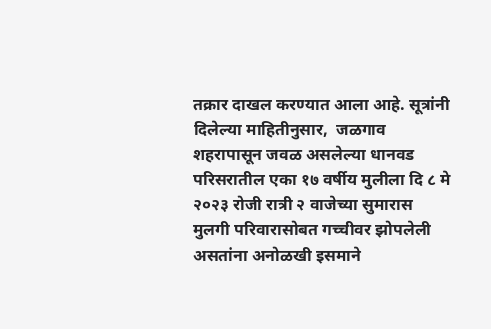तक्रार दाखल करण्यात आला आहे. सूत्रांनी  दिलेल्या माहितीनुसार,  जळगाव शहरापासून जवळ असलेल्या धानवड परिसरातील एका १७ वर्षीय मुलीला दि ८ मे २०२३ रोजी रात्री २ वाजेच्या सुमारास मुलगी परिवारासोबत गच्चीवर झोपलेली असतांना अनोळखी इसमाने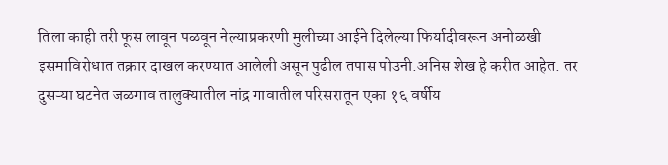तिला काही तरी फूस लावून पळवून नेल्याप्रकरणी मुलीच्या आईने दिलेल्या फिर्यादीवरून अनोळखी इसमाविरोधात तक्रार दाखल करण्यात आलेली असून पुढील तपास पोउनी.अनिस शेख हे करीत आहेत. तर दुसऱ्या घटनेत जळगाव तालुक्यातील नांद्र गावातील परिसरातून एका १६ वर्षीय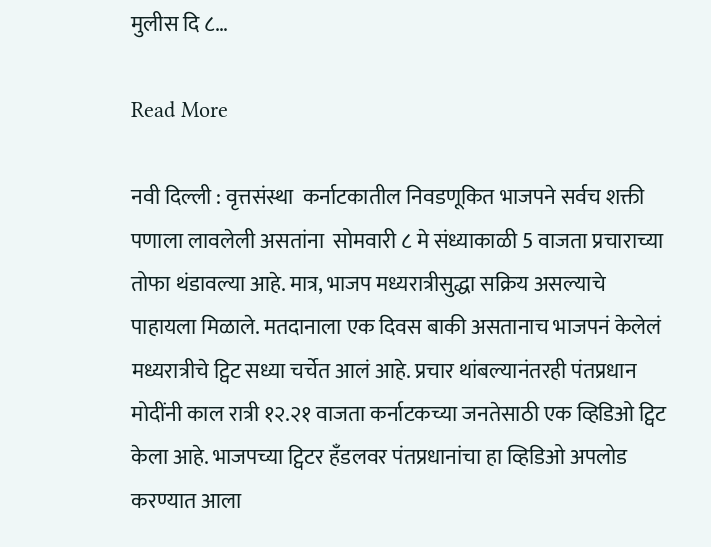मुलीस दि ८…

Read More

नवी दिल्ली : वृत्तसंस्था  कर्नाटकातील निवडणूकित भाजपने सर्वच शक्ती पणाला लावलेली असतांना  सोमवारी ८ मे संध्याकाळी 5 वाजता प्रचाराच्या तोफा थंडावल्या आहे. मात्र, भाजप मध्यरात्रीसुद्धा सक्रिय असल्याचे पाहायला मिळाले. मतदानाला एक दिवस बाकी असतानाच भाजपनं केलेलं मध्यरात्रीचे ट्विट सध्या चर्चेत आलं आहे. प्रचार थांबल्यानंतरही पंतप्रधान मोदींनी काल रात्री १२.२१ वाजता कर्नाटकच्या जनतेसाठी एक व्हिडिओ ट्विट केला आहे. भाजपच्या ट्विटर हँडलवर पंतप्रधानांचा हा व्हिडिओ अपलोड करण्यात आला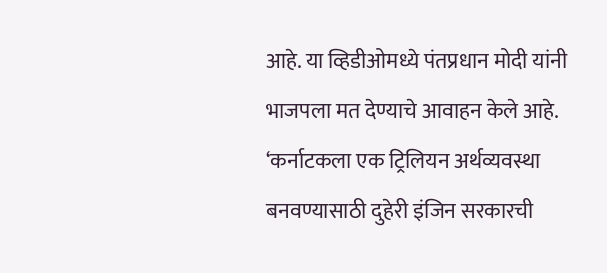आहे. या व्हिडीओमध्ये पंतप्रधान मोदी यांनी भाजपला मत देण्याचे आवाहन केले आहे. ‘कर्नाटकला एक ट्रिलियन अर्थव्यवस्था बनवण्यासाठी दुहेरी इंजिन सरकारची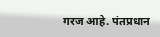गरज आहे. पंतप्रधान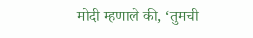मोदी म्हणाले की, ‘तुमची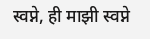स्वप्ने, ही माझी स्वप्ने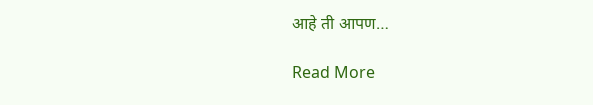आहे ती आपण…

Read More